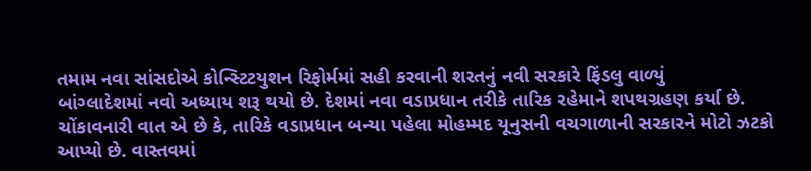તમામ નવા સાંસદોએ કોન્સ્ટિટયુશન રિફોર્મમાં સહી કરવાની શરતનું નવી સરકારે ફિંડલુ વાળ્યું
બાંગ્લાદેશમાં નવો અધ્યાય શરૂ થયો છે. દેશમાં નવા વડાપ્રધાન તરીકે તારિક રહેમાને શપથગ્રહણ કર્યા છે. ચોંકાવનારી વાત એ છે કે, તારિકે વડાપ્રધાન બન્યા પહેલા મોહમ્મદ યૂનુસની વચગાળાની સરકારને મોટો ઝટકો આપ્યો છે. વાસ્તવમાં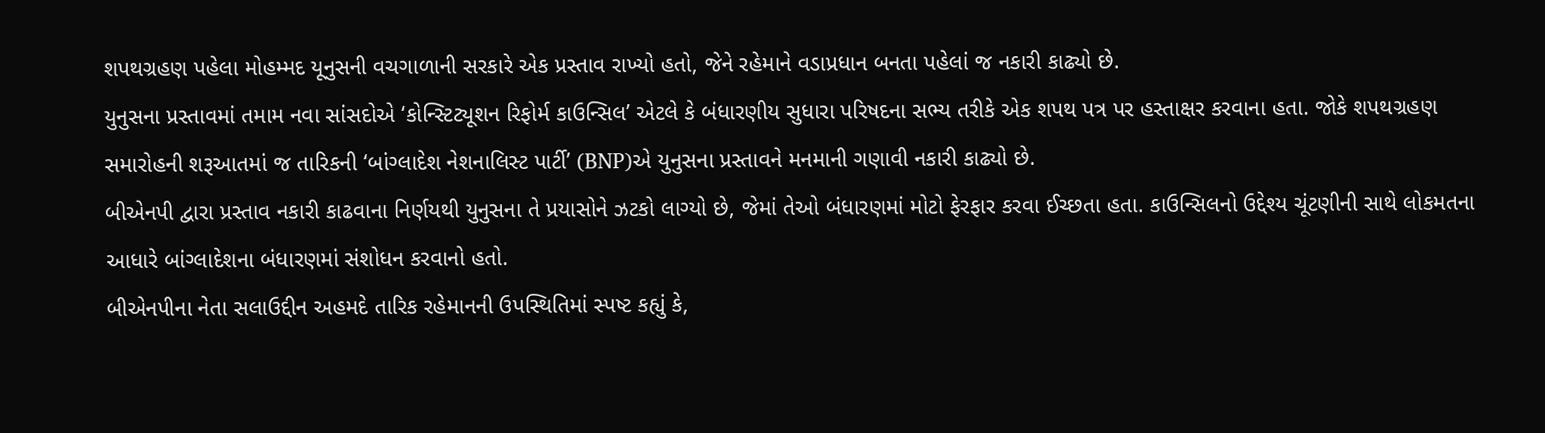શપથગ્રહણ પહેલા મોહમ્મદ યૂનુસની વચગાળાની સરકારે એક પ્રસ્તાવ રાખ્યો હતો, જેને રહેમાને વડાપ્રધાન બનતા પહેલાં જ નકારી કાઢ્યો છે.
યુનુસના પ્રસ્તાવમાં તમામ નવા સાંસદોએ ‘કોન્સ્ટિટ્યૂશન રિફોર્મ કાઉન્સિલ’ એટલે કે બંધારણીય સુધારા પરિષદના સભ્ય તરીકે એક શપથ પત્ર પર હસ્તાક્ષર કરવાના હતા. જોકે શપથગ્રહણ સમારોહની શરૂઆતમાં જ તારિકની ‘બાંગ્લાદેશ નેશનાલિસ્ટ પાર્ટી’ (BNP)એ યુનુસના પ્રસ્તાવને મનમાની ગણાવી નકારી કાઢ્યો છે.
બીએનપી દ્વારા પ્રસ્તાવ નકારી કાઢવાના નિર્ણયથી યુનુસના તે પ્રયાસોને ઝટકો લાગ્યો છે, જેમાં તેઓ બંધારણમાં મોટો ફેરફાર કરવા ઈચ્છતા હતા. કાઉન્સિલનો ઉદ્દેશ્ય ચૂંટણીની સાથે લોકમતના આધારે બાંગ્લાદેશના બંધારણમાં સંશોધન કરવાનો હતો.
બીએનપીના નેતા સલાઉદ્દીન અહમદે તારિક રહેમાનની ઉપસ્થિતિમાં સ્પષ્ટ કહ્યું કે,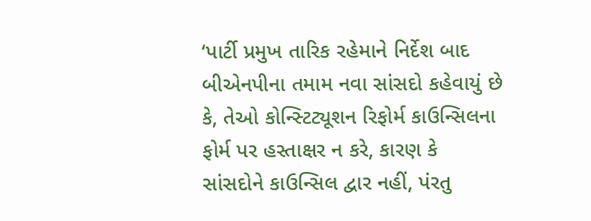‘પાર્ટી પ્રમુખ તારિક રહેમાને નિર્દેશ બાદ બીએનપીના તમામ નવા સાંસદો કહેવાયું છે કે, તેઓ કોન્સ્ટિટ્યૂશન રિફોર્મ કાઉન્સિલના ફોર્મ પર હસ્તાક્ષર ન કરે, કારણ કે સાંસદોને કાઉન્સિલ દ્વાર નહીં, પંરતુ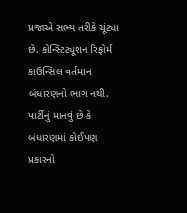પ્રજાએ સભ્ય તરીકે ચૂંટ્યા છે. કોન્સ્ટિટ્યૂશન રિફોર્મ કાઉન્સિલ વર્તમાન બંધારણનો ભાગ નથી. પાર્ટીનું માનવું છે કે બંધારણમાં કોઈપણ પ્રકારનો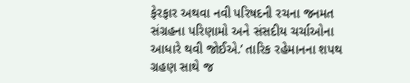ફેરફાર અથવા નવી પરિષદની રચના જનમત સંગ્રહના પરિણામો અને સંસદીય ચર્ચાઓના આધારે થવી જોઈએ.’ તારિક રહેમાનના શપથ ગ્રહણ સાથે જ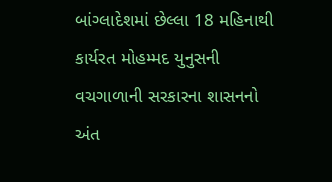બાંગ્લાદેશમાં છેલ્લા 18 મહિનાથી કાર્યરત મોહમ્મદ યુનુસની વચગાળાની સરકારના શાસનનો અંત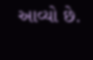આવ્યો છે.